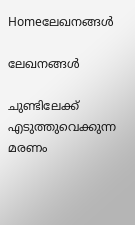Homeലേഖനങ്ങൾ

ലേഖനങ്ങൾ

ചുണ്ടിലേക്ക് എടുത്തുവെക്കുന്ന മരണം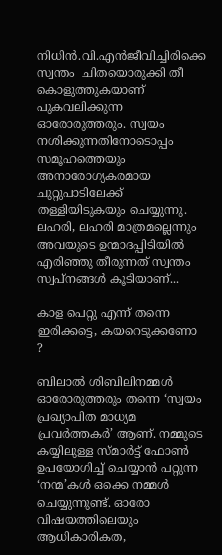നിധിന്‍.വി.എന്‍ജീവിച്ചിരിക്കെ സ്വന്തം  ചിതയൊരുക്കി തീ കൊളുത്തുകയാണ് പുകവലിക്കുന്ന ഓരോരുത്തരും. സ്വയം നശിക്കുന്നതിനോടൊപ്പം സമൂഹത്തെയും അനാരോഗ്യകരമായ ചുറ്റുപാടിലേക്ക് തള്ളിയിടുകയും ചെയ്യുന്നു. ലഹരി, ലഹരി മാത്രമല്ലെന്നും അവയുടെ ഉന്മാദപ്പിടിയില്‍ എരിഞ്ഞു തീരുന്നത് സ്വന്തം സ്വപ്‌നങ്ങള്‍ കൂടിയാണ്...

കാള പെറ്റു എന്ന് തന്നെ ഇരിക്കട്ടെ, കയറെടുക്കണോ ?

ബിലാല്‍ ശിബിലിനമ്മള്‍ ഓരോരുത്തരും തന്നെ ‘സ്വയം പ്രഖ്യാപിത മാധ്യമ പ്രവര്‍ത്തകര്‍’ ആണ്. നമ്മുടെ കയ്യിലുള്ള സ്മാര്‍ട്ട്‌ ഫോണ്‍ ഉപയോഗിച്ച് ചെയ്യാന്‍ പറ്റുന്ന ‘നന്മ’കള്‍ ഒക്കെ നമ്മള്‍ ചെയ്യുന്നുണ്ട്. ഓരോ വിഷയത്തിലെയും ആധികാരികത,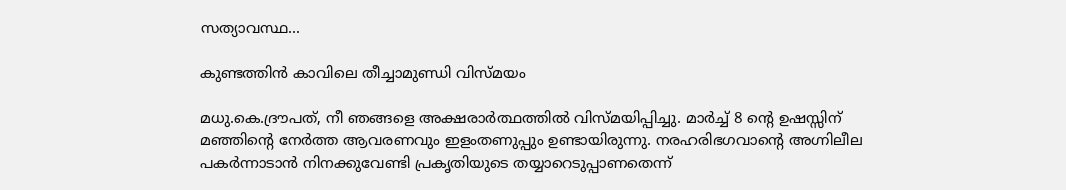സത്യാവസ്ഥ...

കുണ്ടത്തിൻ കാവിലെ തീച്ചാമുണ്ഡി വിസ്മയം

മധു.കെ.ദ്രൗപത്, നീ ഞങ്ങളെ അക്ഷരാർത്ഥത്തിൽ വിസ്മയിപ്പിച്ചു. മാർച്ച് 8 ന്റെ ഉഷസ്സിന് മഞ്ഞിന്റെ നേർത്ത ആവരണവും ഇളംതണുപ്പും ഉണ്ടായിരുന്നു. നരഹരിഭഗവാന്റെ അഗ്നിലീല പകർന്നാടാൻ നിനക്കുവേണ്ടി പ്രകൃതിയുടെ തയ്യാറെടുപ്പാണതെന്ന്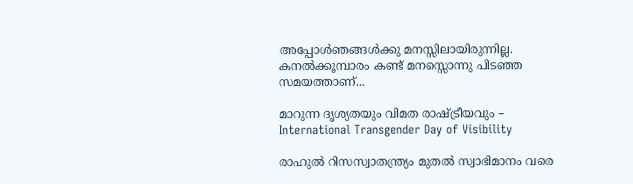അപ്പോൾഞങ്ങൾക്കു മനസ്സിലായിരുന്നില്ല. കനൽക്കൂമ്പാരം കണ്ട് മനസ്സൊന്നു പിടഞ്ഞ സമയത്താണ്...

മാറുന്ന ദൃശ്യതയും വിമത രാഷ്ട്രീയവും – International Transgender Day of Visibility

രാഹുൽ റിസസ്വാതന്ത്ര്യം മുതൽ സ്വാഭിമാനം വരെ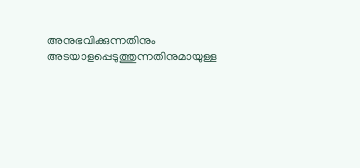അനുഭവിക്കുന്നതിനും അടയാളപ്പെടുത്തുന്നതിനുമായുള്ള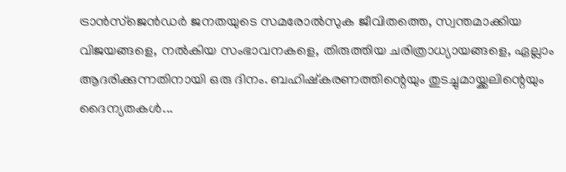ട്രാൻസ്ജെൻഡർ ജനതയുടെ സമരോൽസുക ജീവിതത്തെ, സ്വന്തമാക്കിയ വിജയങ്ങളെ, നൽകിയ സംഭാവനകളെ, തിരുത്തിയ ചരിത്രാധ്യായങ്ങളെ, ഏല്ലാം ആദരിക്കുന്നതിനായി ഒരു ദിനം. ബഹിഷ്കരണത്തിന്റെയും തുടച്ചുമായ്ക്കലിന്റെയും ദൈന്യതകൾ...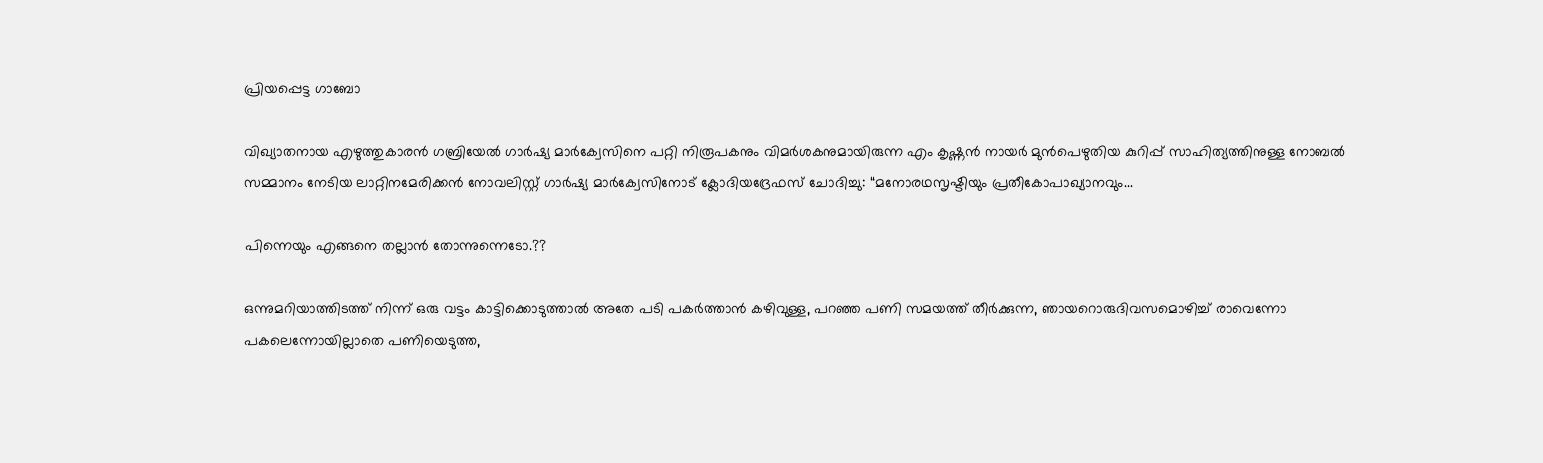പ്രിയപ്പെട്ട ഗാബോ

വിഖ്യാതനായ എഴുത്തുകാരൻ ഗബ്രിയേൽ ഗാർഷ്യ മാർക്വേസിനെ പറ്റി നിരൂപകനും വിമർശകനുമായിരുന്ന എം കൃഷ്ണൻ നായർ മുൻപെഴുതിയ കുറിപ്പ് സാഹിത്യത്തിനുള്ള നോബല്‍ സമ്മാനം നേടിയ ലാറ്റിനമേരിക്കന്‍ നോവലിസ്റ്റ് ഗാര്‍ഷ്യ മാർക്വേസിനോട് ക്ലോദിയദ്രേഫസ് ചോദിച്ചു: “മനോരഥസൃഷ്ടിയും പ്രതീകോപാഖ്യാനവും...

പിന്നെയും എങ്ങനെ തല്ലാൻ തോന്നുന്നെടോ.??

ഒന്നുമറിയാത്തിടത്ത്‌ നിന്ന് ഒരു വട്ടം കാട്ടിക്കൊടുത്താൽ അതേ പടി പകർത്താൻ കഴിവുള്ള, പറഞ്ഞ പണി സമയത്ത്‌ തീർക്കുന്ന, ഞായറൊരുദിവസമൊഴിച്ച്‌ രാവെന്നോ പകലെന്നോയില്ലാതെ പണിയെടുത്ത,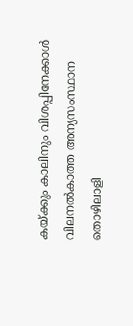കയ്ക്കും കാലിനും വിശപ്പിനേക്കാൾ വിലനൽകാത്ത അന്യസംസ്ഥാന തൊഴിലാളി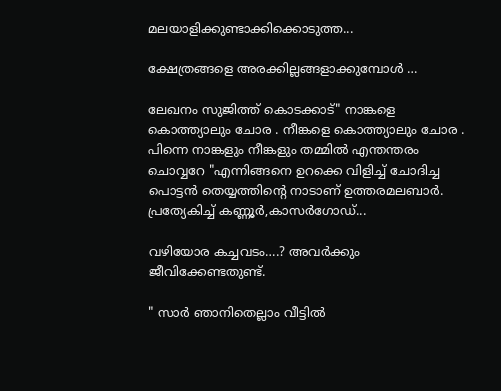മലയാളിക്കുണ്ടാക്കിക്കൊടുത്ത...

ക്ഷേത്രങ്ങളെ അരക്കില്ലങ്ങളാക്കുമ്പോൾ …

ലേഖനം സുജിത്ത് കൊടക്കാട്" നാങ്കളെ കൊത്ത്യാലും ചോര . നീങ്കളെ കൊത്ത്യാലും ചോര . പിന്നെ നാങ്കളും നീങ്കളും തമ്മിൽ എന്തന്തരം ചൊവ്വറേ "എന്നിങ്ങനെ ഉറക്കെ വിളിച്ച് ചോദിച്ച പൊട്ടൻ തെയ്യത്തിന്റെ നാടാണ് ഉത്തരമലബാർ. പ്രത്യേകിച്ച് കണ്ണൂർ,കാസർഗോഡ്...

വഴിയോര കച്ചവടം….? അവര്‍ക്കും ജീവിക്കേണ്ടതുണ്ട്.

" സാർ ഞാനിതെല്ലാം വീട്ടിൽ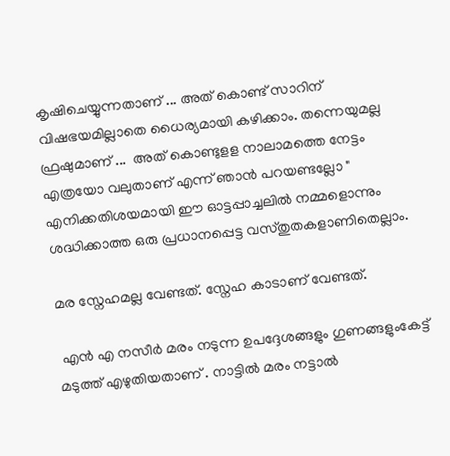കൃഷിചെയ്യുന്നതാണ് ... അത് കൊണ്ട് സാറിന് വിഷഭയമില്ലാതെ ധൈര്യമായി കഴിക്കാം. തന്നെയുമല്ല ഫ്രഷുമാണ് ...  അത് കൊണ്ടുളള നാലാമത്തെ നേട്ടം എത്രയോ വലുതാണ് എന്ന് ഞാൻ പറയണ്ടല്ലോ " എനിക്കതിശയമായി ഈ ഓട്ടപ്പാച്ചലിൽ നമ്മളൊന്നും ശദ്ധിക്കാത്ത ഒരു പ്രധാനപ്പെട്ട വസ്തുതകളാണിതെല്ലാം.

മര സ്നേഹമല്ല വേണ്ടത്. സ്നേഹ കാടാണ് വേണ്ടത്.

 എൻ എ നസീർ മരം നടുന്ന ഉപദ്ദേശങ്ങളും ഗുണങ്ങളുംകേട്ട് മടുത്ത് എഴുതിയതാണ് . നാട്ടിൽ മരം നട്ടാൽ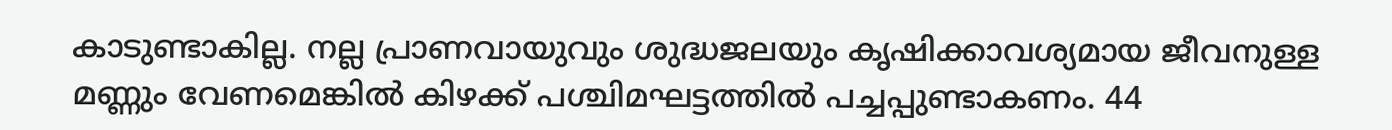കാടുണ്ടാകില്ല. നല്ല പ്രാണവായുവും ശുദ്ധജലയും കൃഷിക്കാവശ്യമായ ജീവനുള്ള മണ്ണും വേണമെങ്കിൽ കിഴക്ക് പശ്ചിമഘട്ടത്തിൽ പച്ചപ്പുണ്ടാകണം. 44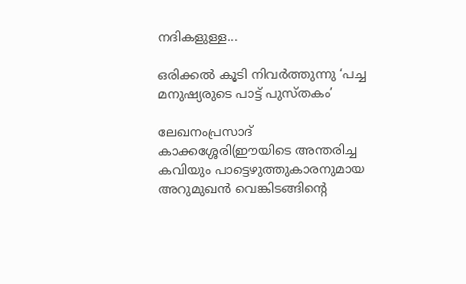നദികളുള്ള...

ഒരിക്കൽ കൂടി നിവർത്തുന്നു ‘പച്ച മനുഷ്യരുടെ പാട്ട് പുസ്തകം’

ലേഖനംപ്രസാദ് കാക്കശ്ശേരി(ഈയിടെ അന്തരിച്ച കവിയും പാട്ടെഴുത്തുകാരനുമായ അറുമുഖൻ വെങ്കിടങ്ങിന്റെ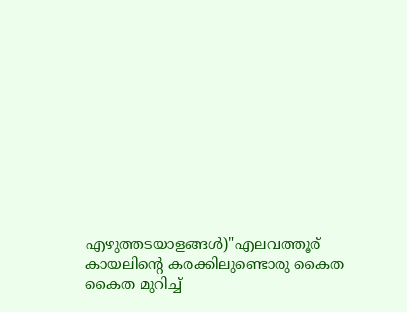എഴുത്തടയാളങ്ങൾ)"എലവത്തൂര് കായലിന്റെ കരക്കിലുണ്ടൊരു കൈത കൈത മുറിച്ച്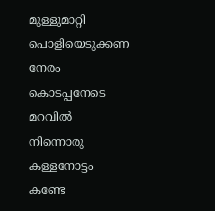മുള്ളുമാറ്റി പൊളിയെടുക്കണ നേരം കൊടപ്പനേടെ മറവിൽ നിന്നൊരു കള്ളനോട്ടം കണ്ടേ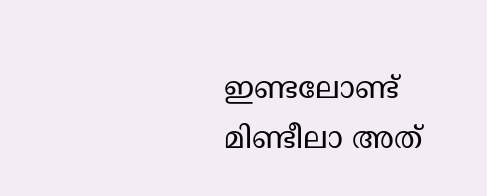ഇണ്ടലോണ്ട് മിണ്ടീലാ അത്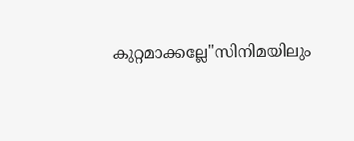കുറ്റമാക്കല്ലേ"സിനിമയിലും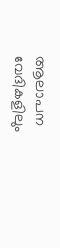ആലാപന വേദികളിലും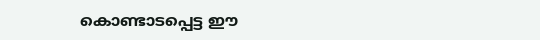കൊണ്ടാടപ്പെട്ട ഈ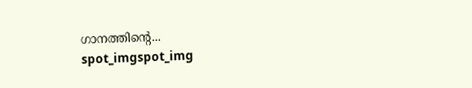ഗാനത്തിന്റെ...
spot_imgspot_img